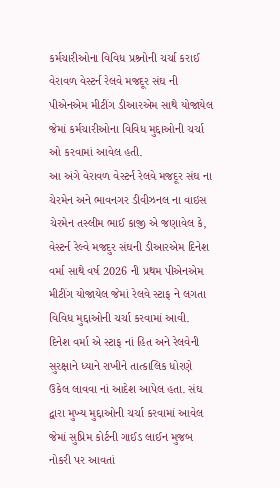કર્મચારીઓના વિવિધ પ્રશ્ર્નોની ચર્ચા કરાઈ
વેરાવળ વેસ્ટર્ન રેલવે મજદૂર સંઘ ની પીએનએમ મીટીંગ ડીઆરએમ સાથે યોજાયેલ જેમાં કર્મચારીઓના વિવિધ મુદ્દાઓની ચર્ચા ઓ કરવામાં આવેલ હતી.
આ અંગે વેરાવળ વેસ્ટર્ન રેલવે મજદૂર સંઘ ના ચેરમેન અને ભાવનગર ડીવીઝનલ ના વાઇસ ચેરમેન તસ્લીમ ભાઈ કાજી એ જણાવેલ કે, વેસ્ટર્ન રેલ્વે મજદુર સંઘની ડીઆરએમ દિનેશ વર્મા સાથે વર્ષ 2026 ની પ્રથમ પીએનએમ મીટીંગ યોજાયેલ જેમાં રેલવે સ્ટાફ ને લગતા વિવિધ મુદ્દાઓની ચર્ચા કરવામાં આવી. દિનેશ વર્મા એ સ્ટાફ નાં હિત અને રેલવેની સુરક્ષાને ધ્યાને રાખીને તાત્કાલિક ધોરણે ઉકેલ લાવવા નાં આદેશ આપેલ હતા. સંઘ દ્વારા મુખ્ય મુદ્દાઓની ચર્ચા કરવામાં આવેલ જેમાં સુપ્રિમ કોર્ટની ગાઈડ લાઈન મુજબ નોકરી પર આવતાં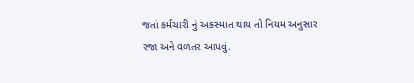જતાં કર્મચારી નું અકસ્માત થાય તો નિયમ અનુસાર રજા અને વળતર આપવું.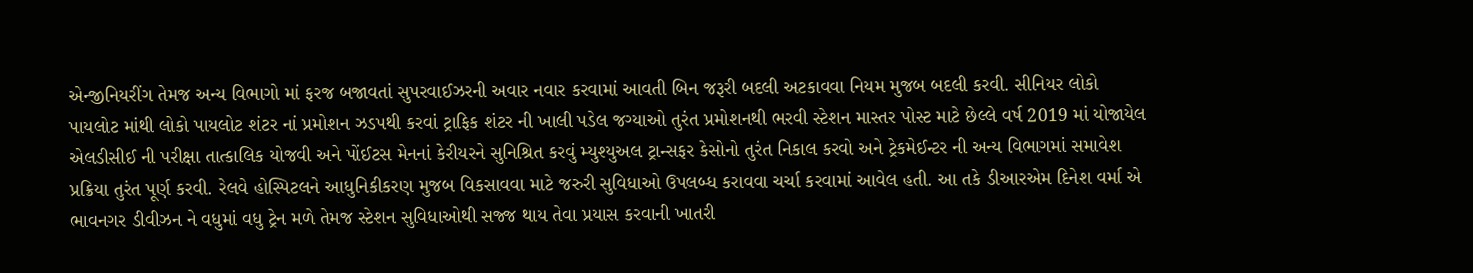એન્જીનિયરીંગ તેમજ અન્ય વિભાગો માં ફરજ બજાવતાં સુપરવાઈઝરની અવાર નવાર કરવામાં આવતી બિન જરૂરી બદલી અટકાવવા નિયમ મુજબ બદલી કરવી. સીનિયર લોકો પાયલોટ માંથી લોકો પાયલોટ શંટર નાં પ્રમોશન ઝડપથી કરવાં ટ્રાફિક શંટર ની ખાલી પડેલ જગ્યાઓ તુરંત પ્રમોશનથી ભરવી સ્ટેશન માસ્તર પોસ્ટ માટે છેલ્લે વર્ષ 2019 માં યોજાયેલ એલડીસીઈ ની પરીક્ષા તાત્કાલિક યોજવી અને પોંઈટસ મેનનાં કેરીયરને સુનિશ્રિત કરવું મ્યુશ્યુઅલ ટ્રાન્સફર કેસોનો તુરંત નિકાલ કરવો અને ટ્રેકમેઈન્ટર ની અન્ય વિભાગમાં સમાવેશ પ્રક્રિયા તુરંત પૂર્ણ કરવી. રેલવે હોસ્પિટલને આધુનિકીકરણ મુજબ વિકસાવવા માટે જરુરી સુવિધાઓ ઉપલબ્ધ કરાવવા ચર્ચા કરવામાં આવેલ હતી. આ તકે ડીઆરએમ દિનેશ વર્મા એ ભાવનગર ડીવીઝન ને વધુમાં વધુ ટ્રેન મળે તેમજ સ્ટેશન સુવિધાઓથી સજ્જ થાય તેવા પ્રયાસ કરવાની ખાતરી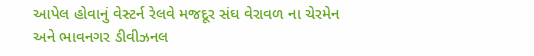આપેલ હોવાનું વેસ્ટર્ન રેલવે મજદૂર સંઘ વેરાવળ ના ચેરમેન અને ભાવનગર ડીવીઝનલ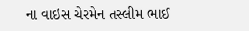ના વાઇસ ચેરમેન તસ્લીમ ભાઈ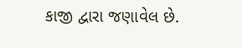કાજી દ્વારા જણાવેલ છે.